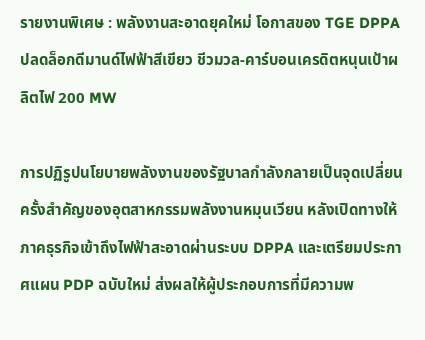รายงานพิเศษ : พลังงานสะอาดยุคใหม่ โอกาสของ TGE DPPA ปลดล็อกดีมานด์ไฟฟ้าสีเขียว ชีวมวล-คาร์บอนเครดิตหนุนเป้าผลิตไฟ 200 MW

การปฏิรูปนโยบายพลังงานของรัฐบาลกำลังกลายเป็นจุดเปลี่ยนครั้งสำคัญของอุตสาหกรรมพลังงานหมุนเวียน หลังเปิดทางให้ภาคธุรกิจเข้าถึงไฟฟ้าสะอาดผ่านระบบ DPPA และเตรียมประกาศแผน PDP ฉบับใหม่ ส่งผลให้ผู้ประกอบการที่มีความพ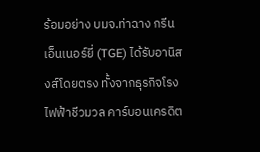ร้อมอย่าง บมจ.ท่าฉาง กรีน เอ็นเนอร์ยี่ (TGE) ได้รับอานิสงส์โดยตรง ทั้งจากธุรกิจโรงไฟฟ้าชีวมวล คาร์บอนเครดิต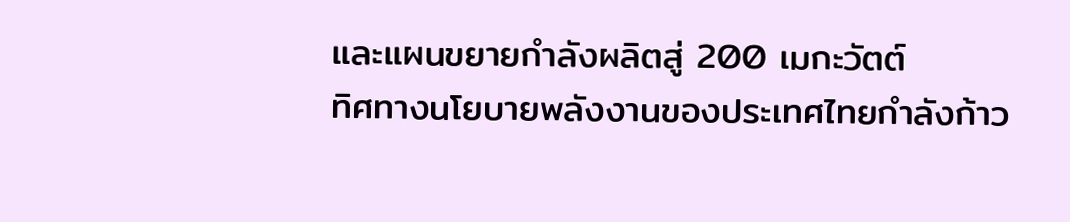และแผนขยายกำลังผลิตสู่ 200 เมกะวัตต์
ทิศทางนโยบายพลังงานของประเทศไทยกำลังก้าว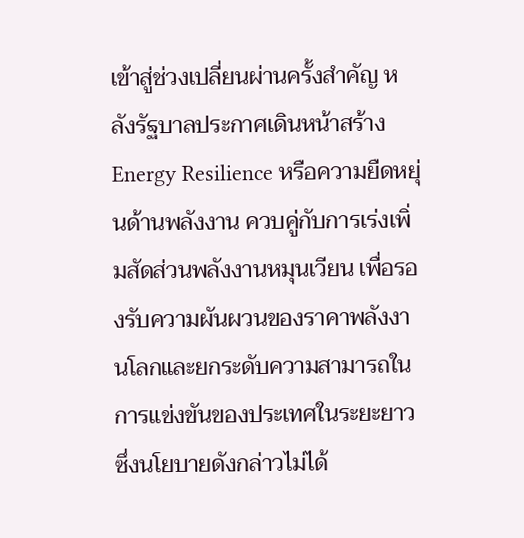เข้าสู่ช่วงเปลี่ยนผ่านครั้งสำคัญ หลังรัฐบาลประกาศเดินหน้าสร้าง Energy Resilience หรือความยืดหยุ่นด้านพลังงาน ควบคู่กับการเร่งเพิ่มสัดส่วนพลังงานหมุนเวียน เพื่อรองรับความผันผวนของราคาพลังงานโลกและยกระดับความสามารถในการแข่งขันของประเทศในระยะยาว ซึ่งนโยบายดังกล่าวไม่ได้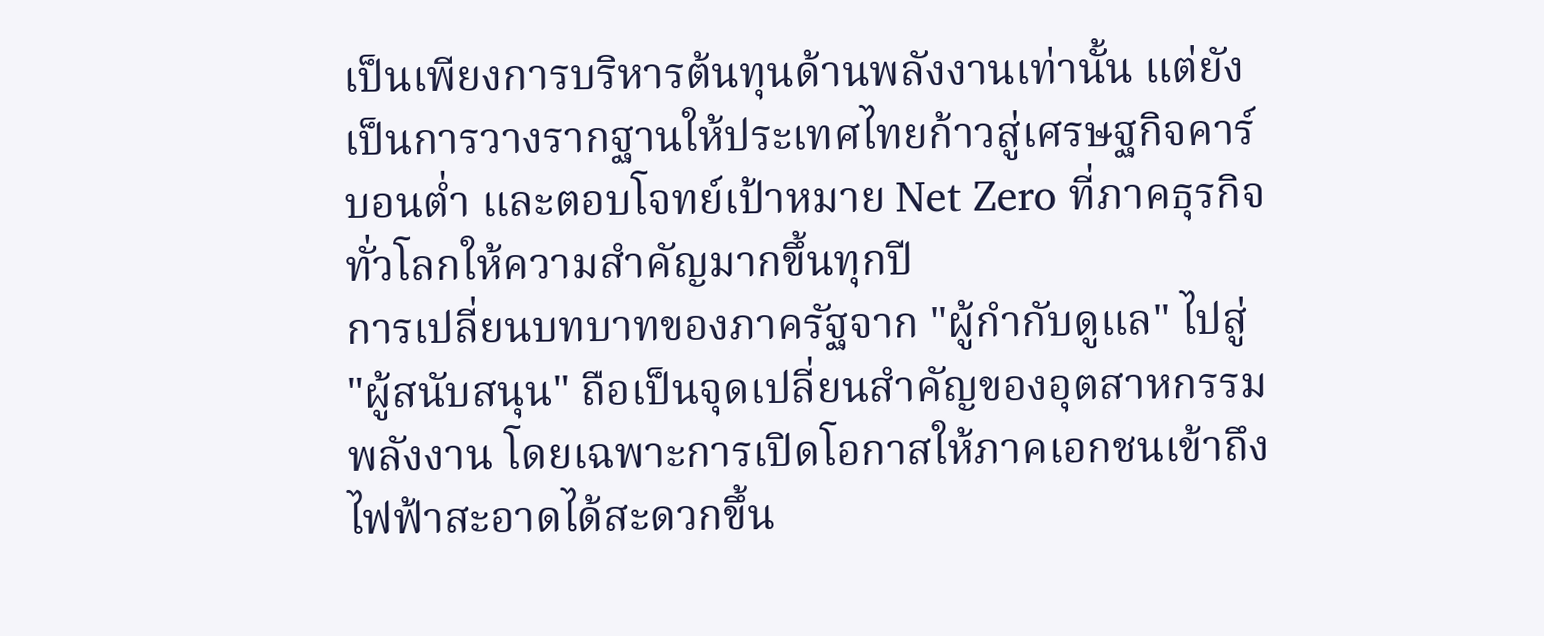เป็นเพียงการบริหารต้นทุนด้านพลังงานเท่านั้น แต่ยังเป็นการวางรากฐานให้ประเทศไทยก้าวสู่เศรษฐกิจคาร์บอนต่ำ และตอบโจทย์เป้าหมาย Net Zero ที่ภาคธุรกิจทั่วโลกให้ความสำคัญมากขึ้นทุกปี
การเปลี่ยนบทบาทของภาครัฐจาก "ผู้กำกับดูแล" ไปสู่ "ผู้สนับสนุน" ถือเป็นจุดเปลี่ยนสำคัญของอุตสาหกรรมพลังงาน โดยเฉพาะการเปิดโอกาสให้ภาคเอกชนเข้าถึงไฟฟ้าสะอาดได้สะดวกขึ้น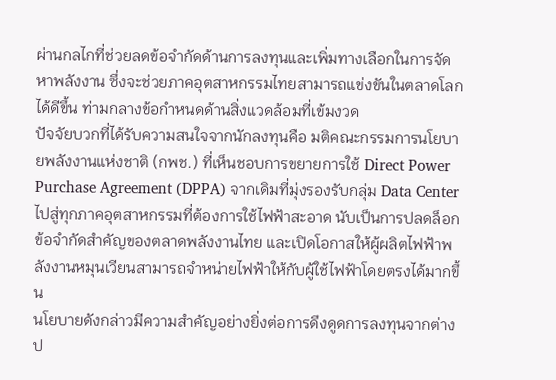ผ่านกลไกที่ช่วยลดข้อจำกัดด้านการลงทุนและเพิ่มทางเลือกในการจัดหาพลังงาน ซึ่งจะช่วยภาคอุตสาหกรรมไทยสามารถแข่งขันในตลาดโลกได้ดีขึ้น ท่ามกลางข้อกำหนดด้านสิ่งแวดล้อมที่เข้มงวด
ปัจจัยบวกที่ได้รับความสนใจจากนักลงทุนคือ มติคณะกรรมการนโยบายพลังงานแห่งชาติ (กพช.) ที่เห็นชอบการขยายการใช้ Direct Power Purchase Agreement (DPPA) จากเดิมที่มุ่งรองรับกลุ่ม Data Center ไปสู่ทุกภาคอุตสาหกรรมที่ต้องการใช้ไฟฟ้าสะอาด นับเป็นการปลดล็อกข้อจำกัดสำคัญของตลาดพลังงานไทย และเปิดโอกาสให้ผู้ผลิตไฟฟ้าพลังงานหมุนเวียนสามารถจำหน่ายไฟฟ้าให้กับผู้ใช้ไฟฟ้าโดยตรงได้มากขึ้น
นโยบายดังกล่าวมีความสำคัญอย่างยิ่งต่อการดึงดูดการลงทุนจากต่างป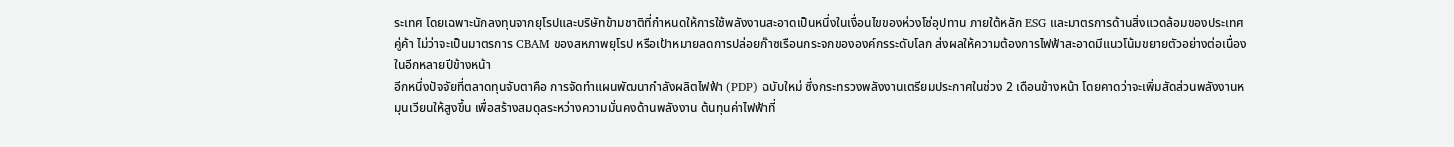ระเทศ โดยเฉพาะนักลงทุนจากยุโรปและบริษัทข้ามชาติที่กำหนดให้การใช้พลังงานสะอาดเป็นหนึ่งในเงื่อนไขของห่วงโซ่อุปทาน ภายใต้หลัก ESG และมาตรการด้านสิ่งแวดล้อมของประเทศคู่ค้า ไม่ว่าจะเป็นมาตรการ CBAM ของสหภาพยุโรป หรือเป้าหมายลดการปล่อยก๊าซเรือนกระจกขององค์กรระดับโลก ส่งผลให้ความต้องการไฟฟ้าสะอาดมีแนวโน้มขยายตัวอย่างต่อเนื่องในอีกหลายปีข้างหน้า
อีกหนึ่งปัจจัยที่ตลาดทุนจับตาคือ การจัดทำแผนพัฒนากำลังผลิตไฟฟ้า (PDP) ฉบับใหม่ ซึ่งกระทรวงพลังงานเตรียมประกาศในช่วง 2 เดือนข้างหน้า โดยคาดว่าจะเพิ่มสัดส่วนพลังงานหมุนเวียนให้สูงขึ้น เพื่อสร้างสมดุลระหว่างความมั่นคงด้านพลังงาน ต้นทุนค่าไฟฟ้าที่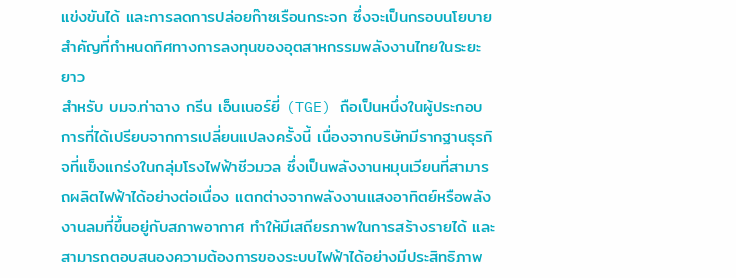แข่งขันได้ และการลดการปล่อยก๊าซเรือนกระจก ซึ่งจะเป็นกรอบนโยบายสำคัญที่กำหนดทิศทางการลงทุนของอุตสาหกรรมพลังงานไทยในระยะยาว
สำหรับ บมจ.ท่าฉาง กรีน เอ็นเนอร์ยี่ (TGE) ถือเป็นหนึ่งในผู้ประกอบการที่ได้เปรียบจากการเปลี่ยนแปลงครั้งนี้ เนื่องจากบริษัทมีรากฐานธุรกิจที่แข็งแกร่งในกลุ่มโรงไฟฟ้าชีวมวล ซึ่งเป็นพลังงานหมุนเวียนที่สามารถผลิตไฟฟ้าได้อย่างต่อเนื่อง แตกต่างจากพลังงานแสงอาทิตย์หรือพลังงานลมที่ขึ้นอยู่กับสภาพอากาศ ทำให้มีเสถียรภาพในการสร้างรายได้ และสามารถตอบสนองความต้องการของระบบไฟฟ้าได้อย่างมีประสิทธิภาพ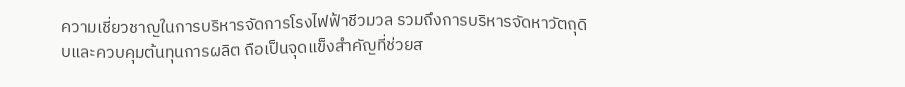ความเชี่ยวชาญในการบริหารจัดการโรงไฟฟ้าชีวมวล รวมถึงการบริหารจัดหาวัตถุดิบและควบคุมต้นทุนการผลิต ถือเป็นจุดแข็งสำคัญที่ช่วยส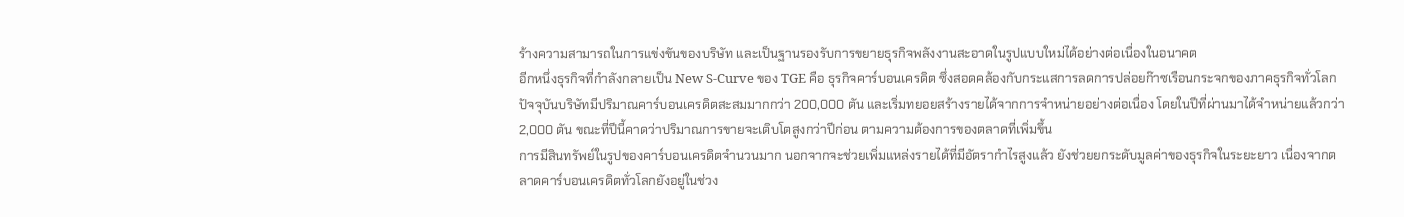ร้างความสามารถในการแข่งขันของบริษัท และเป็นฐานรองรับการขยายธุรกิจพลังงานสะอาดในรูปแบบใหม่ได้อย่างต่อเนื่องในอนาคต
อีกหนึ่งธุรกิจที่กำลังกลายเป็น New S-Curve ของ TGE คือ ธุรกิจคาร์บอนเครดิต ซึ่งสอดคล้องกับกระแสการลดการปล่อยก๊าซเรือนกระจกของภาคธุรกิจทั่วโลก ปัจจุบันบริษัทมีปริมาณคาร์บอนเครดิตสะสมมากกว่า 200,000 ตัน และเริ่มทยอยสร้างรายได้จากการจำหน่ายอย่างต่อเนื่อง โดยในปีที่ผ่านมาได้จำหน่ายแล้วกว่า 2,000 ตัน ขณะที่ปีนี้คาดว่าปริมาณการขายจะเติบโตสูงกว่าปีก่อน ตามความต้องการของตลาดที่เพิ่มขึ้น
การมีสินทรัพย์ในรูปของคาร์บอนเครดิตจำนวนมาก นอกจากจะช่วยเพิ่มแหล่งรายได้ที่มีอัตรากำไรสูงแล้ว ยังช่วยยกระดับมูลค่าของธุรกิจในระยะยาว เนื่องจากตลาดคาร์บอนเครดิตทั่วโลกยังอยู่ในช่วง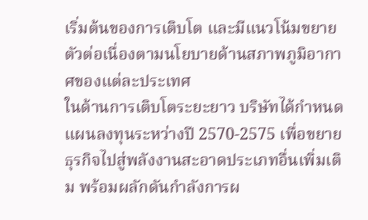เริ่มต้นของการเติบโต และมีแนวโน้มขยายตัวต่อเนื่องตามนโยบายด้านสภาพภูมิอากาศของแต่ละประเทศ
ในด้านการเติบโตระยะยาว บริษัทได้กำหนดแผนลงทุนระหว่างปี 2570-2575 เพื่อขยายธุรกิจไปสู่พลังงานสะอาดประเภทอื่นเพิ่มเติม พร้อมผลักดันกำลังการผ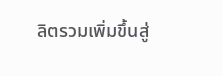ลิตรวมเพิ่มขึ้นสู่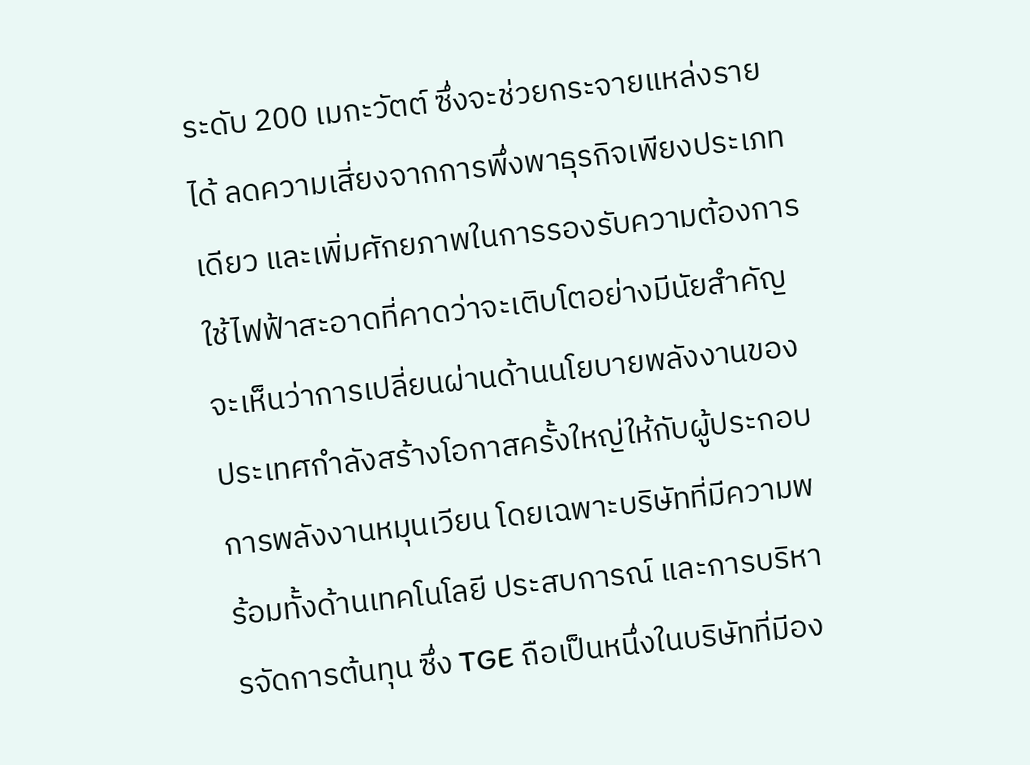ระดับ 200 เมกะวัตต์ ซึ่งจะช่วยกระจายแหล่งรายได้ ลดความเสี่ยงจากการพึ่งพาธุรกิจเพียงประเภทเดียว และเพิ่มศักยภาพในการรองรับความต้องการใช้ไฟฟ้าสะอาดที่คาดว่าจะเติบโตอย่างมีนัยสำคัญ
จะเห็นว่าการเปลี่ยนผ่านด้านนโยบายพลังงานของประเทศกำลังสร้างโอกาสครั้งใหญ่ให้กับผู้ประกอบการพลังงานหมุนเวียน โดยเฉพาะบริษัทที่มีความพร้อมทั้งด้านเทคโนโลยี ประสบการณ์ และการบริหารจัดการต้นทุน ซึ่ง TGE ถือเป็นหนึ่งในบริษัทที่มีอง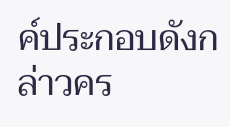ค์ประกอบดังกล่าวคร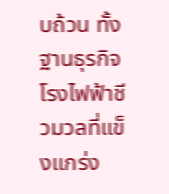บถ้วน ทั้งฐานธุรกิจโรงไฟฟ้าชีวมวลที่แข็งแกร่ง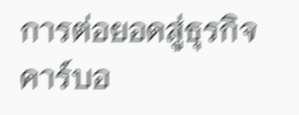การต่อยอดสู่ธุรกิจคาร์บอ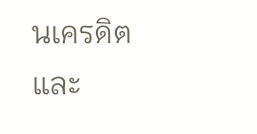นเครดิต และ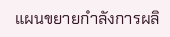แผนขยายกำลังการผลิ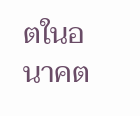ตในอนาคต